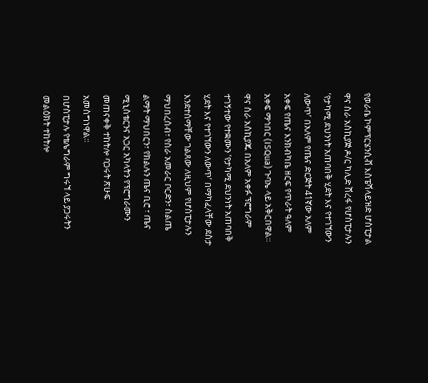የወራቤ ኮምፕርሄንሲቭ እስፔሻላይዝድ ሆስፒታል ዋና ስራ አስኪያጅ ዶ/ር ካሊድ ሸረፋ የሆስፒታሉን ‘የታካሚ ደህንነት አጠባበቅ ሂደት እና የተገኘውን ለውጥ’ በአለም የጤና ድርጅት 41ኛው አለም አቀፍ የጤና እንክብካቤ ዘርፍ የጥራት ዓለም አቀፍ ማኅበር (ISQua) ጉባኤ ላይ አቅርበዋል።
ዋና ስራ አስኪያጁ በአለም አቀፉ ፕሮግራም ተገኝተው የተቋሙን ‘የታካሚ ደህንነት አጠባበቅ ሂደት እና የተገኘውን ለውጥ’ በማካፈላቸው ደስታ እንደተሰማቸው ገልጸው ለዚህም የሆስፒታሉን ማህበረሰብ፣ የስራ አመራር ቦርድን፣ ስልጤ ልማት ማህበርን፣ የክልሉን ጤና ቢሮ ፣ ጤና ሚኒስቴርንና አጋር አካላትን የፕሮግራሙን መጠናቀቅ ተከትሎ ባጋሩት ጽሁፍ አመስግነዋል።
በሆስፒታሉ የቴሌግራም ግሩኘ ላይ ያጋሩትን መልዕክት ተከትሎ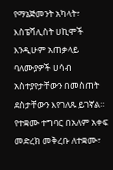የማኔጅመንት አካላት፣ እስፔሻሊስት ሀኪሞች እንዲሁም አጠቃላይ ባለሙያዎች ሀሳብ አስተያየታቸውን በመስጠት ደስታቸውን እየገለጹ ይገኛል።
የተቋሙ ተግባር በአለም አቀፍ መድረክ መቅረቡ ለተቋሙ፣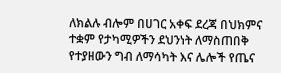ለክልሉ ብሎም በሀገር አቀፍ ደረጃ በህክምና ተቋም የታካሚዎችን ደህንነት ለማስጠበቅ የተያዘውን ግብ ለማሳካት እና ሌሎች የጤና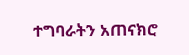ተግባራትን አጠናክሮ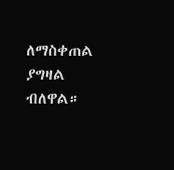ለማስቀጠል ያግዛል ብለዋል።